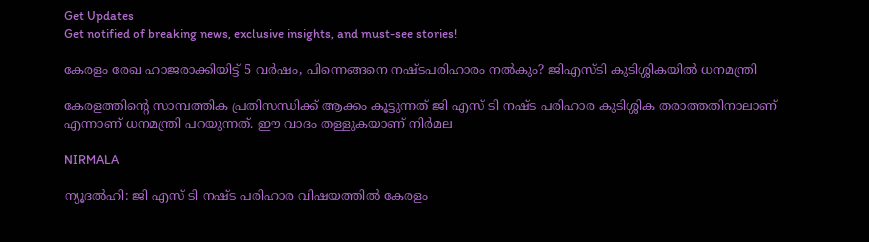Get Updates
Get notified of breaking news, exclusive insights, and must-see stories!

കേരളം രേഖ ഹാജരാക്കിയിട്ട് 5 വര്‍ഷം, പിന്നെങ്ങനെ നഷ്ടപരിഹാരം നല്‍കും? ജിഎസ്ടി കുടിശ്ശികയില്‍ ധനമന്ത്രി

കേരളത്തിന്റെ സാമ്പത്തിക പ്രതിസന്ധിക്ക് ആക്കം കൂട്ടുന്നത് ജി എസ് ടി നഷ്ട പരിഹാര കുടിശ്ശിക തരാത്തതിനാലാണ് എന്നാണ് ധനമന്ത്രി പറയുന്നത്. ഈ വാദം തള്ളുകയാണ് നിര്‍മല

NIRMALA

ന്യൂദല്‍ഹി: ജി എസ് ടി നഷ്ട പരിഹാര വിഷയത്തില്‍ കേരളം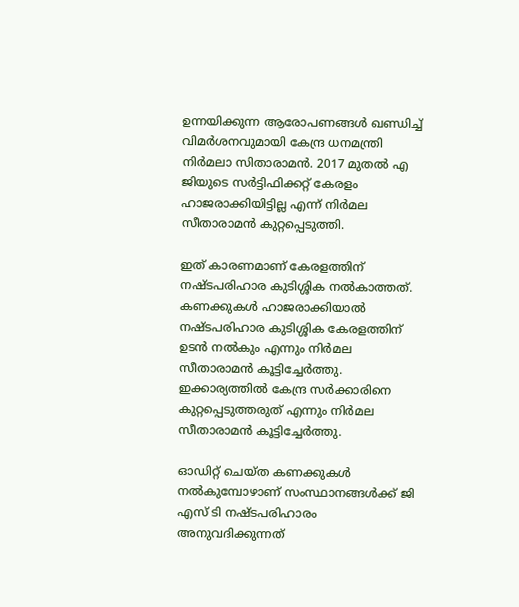ഉന്നയിക്കുന്ന ആരോപണങ്ങള്‍ ഖണ്ഡിച്ച് വിമര്‍ശനവുമായി കേന്ദ്ര ധനമന്ത്രി നിര്‍മലാ സിതാരാമന്‍. 2017 മുതല്‍ എ ജിയുടെ സര്‍ട്ടിഫിക്കറ്റ് കേരളം ഹാജരാക്കിയിട്ടില്ല എന്ന് നിര്‍മല സീതാരാമന്‍ കുറ്റപ്പെടുത്തി.

ഇത് കാരണമാണ് കേരളത്തിന് നഷ്ടപരിഹാര കുടിശ്ശിക നല്‍കാത്തത്. കണക്കുകള്‍ ഹാജരാക്കിയാല്‍ നഷ്ടപരിഹാര കുടിശ്ശിക കേരളത്തിന് ഉടന്‍ നല്‍കും എന്നും നിര്‍മല സീതാരാമന്‍ കൂട്ടിച്ചേര്‍ത്തു. ഇക്കാര്യത്തില്‍ കേന്ദ്ര സര്‍ക്കാരിനെ കുറ്റപ്പെടുത്തരുത് എന്നും നിര്‍മല സീതാരാമന്‍ കൂട്ടിച്ചേര്‍ത്തു.

ഓഡിറ്റ് ചെയ്ത കണക്കുകള്‍ നല്‍കുമ്പോഴാണ് സംസ്ഥാനങ്ങള്‍ക്ക് ജി എസ് ടി നഷ്ടപരിഹാരം അനുവദിക്കുന്നത്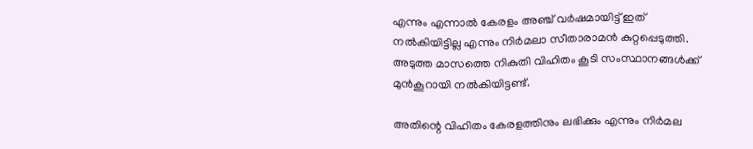എന്നും എന്നാല്‍ കേരളം അഞ്ച് വര്‍ഷമായിട്ട് ഇത് നല്‍കിയിട്ടില്ല എന്നും നിര്‍മലാ സീതാരാമന്‍ കുറ്റപ്പെടുത്തി. അടുത്ത മാസത്തെ നികുതി വിഹിതം കൂടി സംസ്ഥാനങ്ങള്‍ക്ക് മുന്‍കൂറായി നല്‍കിയിട്ടണ്ട്.

അതിന്റെ വിഹിതം കേരളത്തിനും ലഭിക്കും എന്നും നിര്‍മല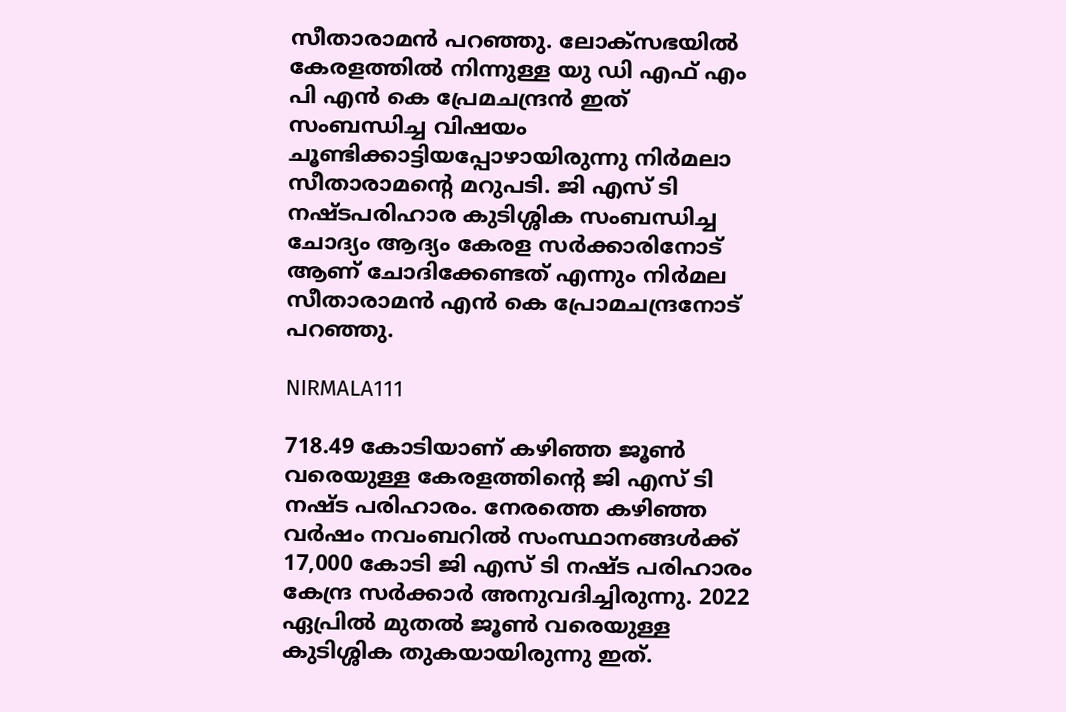സീതാരാമന്‍ പറഞ്ഞു. ലോക്‌സഭയില്‍ കേരളത്തില്‍ നിന്നുള്ള യു ഡി എഫ് എം പി എന്‍ കെ പ്രേമചന്ദ്രന്‍ ഇത് സംബന്ധിച്ച വിഷയം ചൂണ്ടിക്കാട്ടിയപ്പോഴായിരുന്നു നിര്‍മലാ സീതാരാമന്റെ മറുപടി. ജി എസ് ടി നഷ്ടപരിഹാര കുടിശ്ശിക സംബന്ധിച്ച ചോദ്യം ആദ്യം കേരള സര്‍ക്കാരിനോട് ആണ് ചോദിക്കേണ്ടത് എന്നും നിര്‍മല സീതാരാമന്‍ എന്‍ കെ പ്രോമചന്ദ്രനോട് പറഞ്ഞു.

NIRMALA111

718.49 കോടിയാണ് കഴിഞ്ഞ ജൂണ്‍ വരെയുള്ള കേരളത്തിന്റെ ജി എസ് ടി നഷ്ട പരിഹാരം. നേരത്തെ കഴിഞ്ഞ വര്‍ഷം നവംബറില്‍ സംസ്ഥാനങ്ങള്‍ക്ക് 17,000 കോടി ജി എസ് ടി നഷ്ട പരിഹാരം കേന്ദ്ര സര്‍ക്കാര്‍ അനുവദിച്ചിരുന്നു. 2022 ഏപ്രില്‍ മുതല്‍ ജൂണ്‍ വരെയുള്ള കുടിശ്ശിക തുകയായിരുന്നു ഇത്.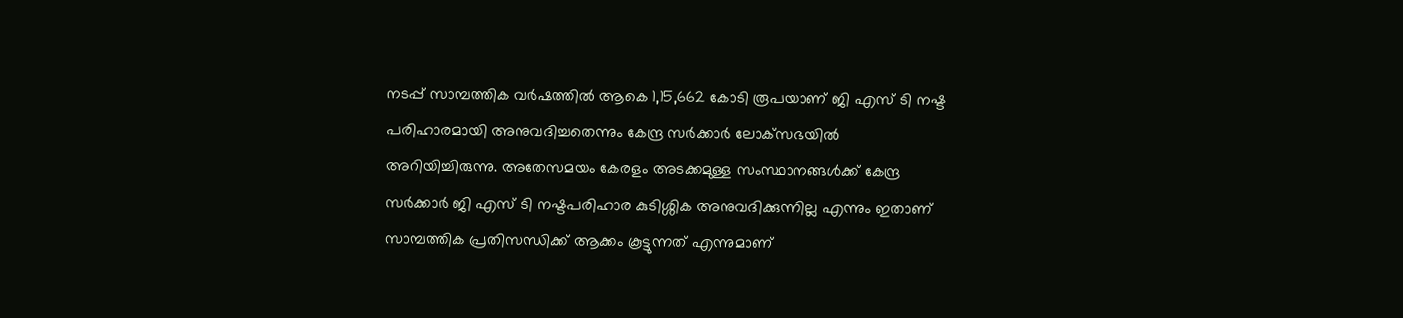നടപ്പ് സാമ്പത്തിക വര്‍ഷത്തില്‍ ആകെ 1,15,662 കോടി രൂപയാണ് ജി എസ് ടി നഷ്ട പരിഹാരമായി അനുവദിച്ചതെന്നും കേന്ദ്ര സര്‍ക്കാര്‍ ലോക്‌സഭയില്‍ അറിയിച്ചിരുന്നു. അതേസമയം കേരളം അടക്കമുള്ള സംസ്ഥാനങ്ങള്‍ക്ക് കേന്ദ്ര സര്‍ക്കാര്‍ ജി എസ് ടി നഷ്ടപരിഹാര കുടിശ്ശിക അനുവദിക്കുന്നില്ല എന്നും ഇതാണ് സാമ്പത്തിക പ്രതിസന്ധിക്ക് ആക്കം കൂട്ടുന്നത് എന്നുമാണ്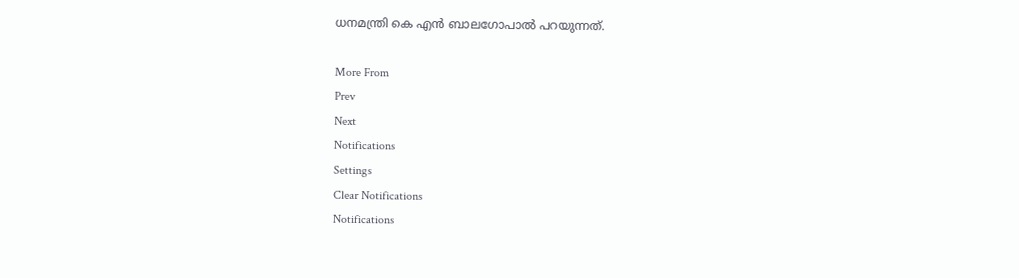ധനമന്ത്രി കെ എന്‍ ബാലഗോപാല്‍ പറയുന്നത്.

More From
Prev
Next
Notifications
Settings
Clear Notifications
Notifications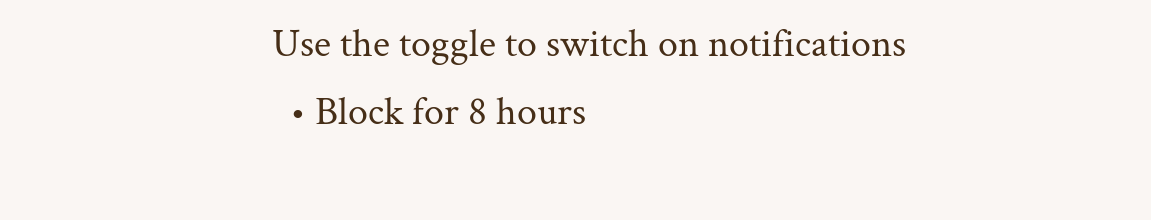Use the toggle to switch on notifications
  • Block for 8 hours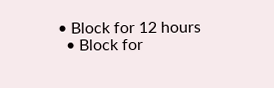• Block for 12 hours
  • Block for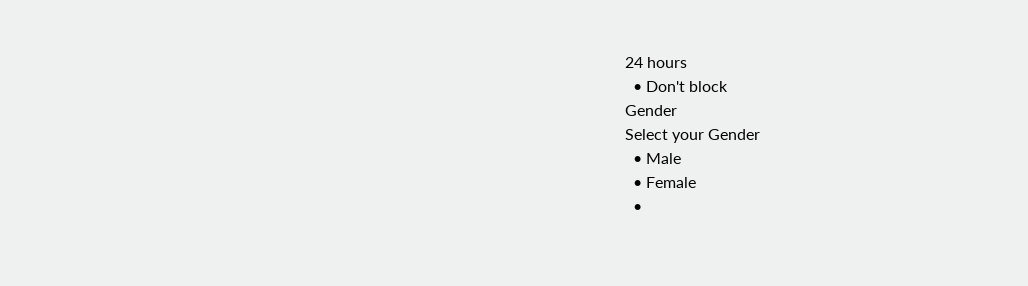24 hours
  • Don't block
Gender
Select your Gender
  • Male
  • Female
  •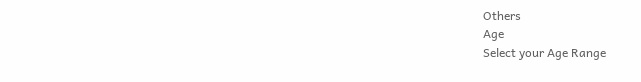Others
Age
Select your Age Range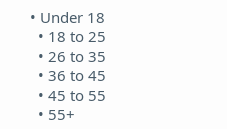• Under 18
  • 18 to 25
  • 26 to 35
  • 36 to 45
  • 45 to 55
  • 55+